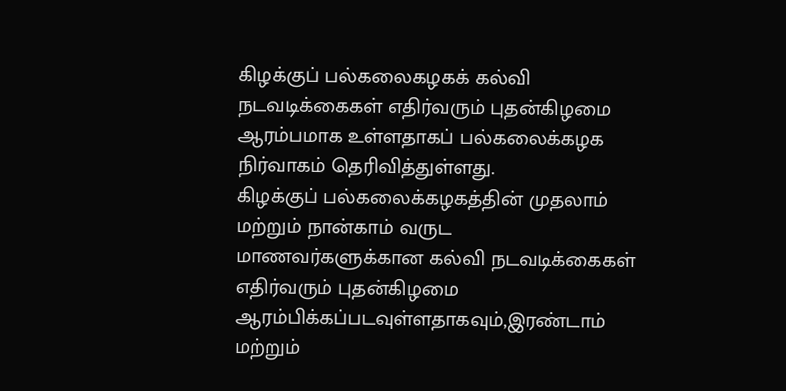கிழக்குப் பல்கலைகழகக் கல்வி நடவடிக்கைகள் எதிர்வரும் புதன்கிழமை ஆரம்பமாக உள்ளதாகப் பல்கலைக்கழக நிர்வாகம் தெரிவித்துள்ளது.
கிழக்குப் பல்கலைக்கழகத்தின் முதலாம் மற்றும் நான்காம் வருட மாணவர்களுக்கான கல்வி நடவடிக்கைகள் எதிர்வரும் புதன்கிழமை ஆரம்பிக்கப்படவுள்ளதாகவும்,இரண்டாம் மற்றும்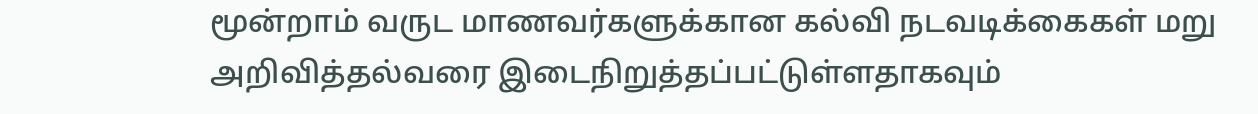மூன்றாம் வருட மாணவர்களுக்கான கல்வி நடவடிக்கைகள் மறு அறிவித்தல்வரை இடைநிறுத்தப்பட்டுள்ளதாகவும்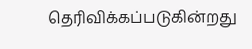தெரிவிக்கப்படுகின்றது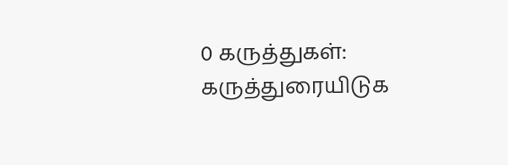0 கருத்துகள்:
கருத்துரையிடுக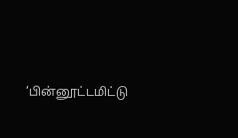‘பின்னூட்டமிட்டு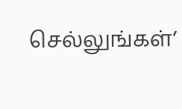செல்லுங்கள்’